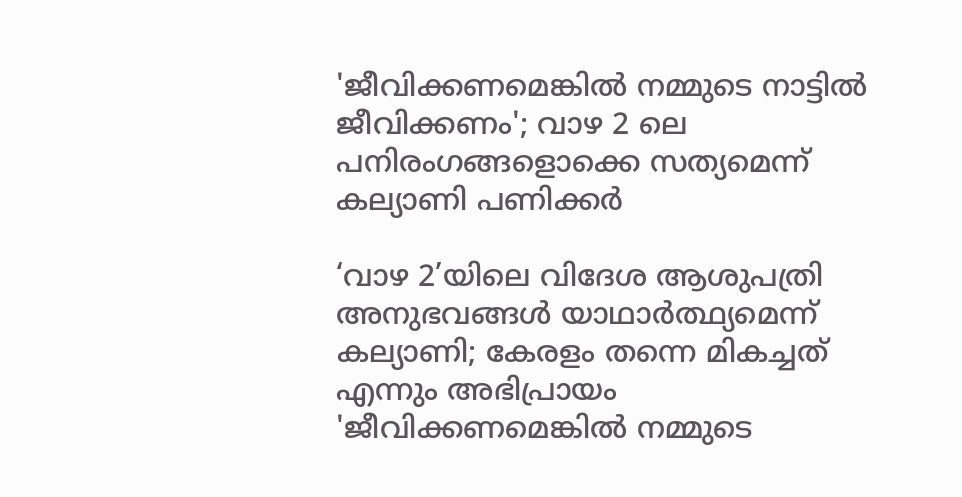'ജീവിക്കണമെങ്കിൽ നമ്മുടെ നാട്ടിൽ ജീവിക്കണം'; വാഴ 2 ലെ പനിരംഗങ്ങളൊക്കെ സത്യമെന്ന് കല്യാണി പണിക്കർ

‘വാഴ 2’യിലെ വിദേശ ആശുപത്രി അനുഭവങ്ങൾ യാഥാർത്ഥ്യമെന്ന് കല്യാണി; കേരളം തന്നെ മികച്ചത് എന്നും അഭിപ്രായം
'ജീവിക്കണമെങ്കിൽ നമ്മുടെ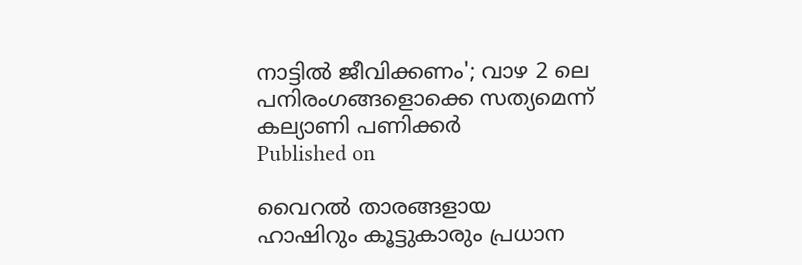നാട്ടിൽ ജീവിക്കണം'; വാഴ 2 ലെ പനിരംഗങ്ങളൊക്കെ സത്യമെന്ന് കല്യാണി പണിക്കർ
Published on

വൈറൽ താരങ്ങളായ ഹാഷിറും കൂട്ടുകാരും പ്രധാന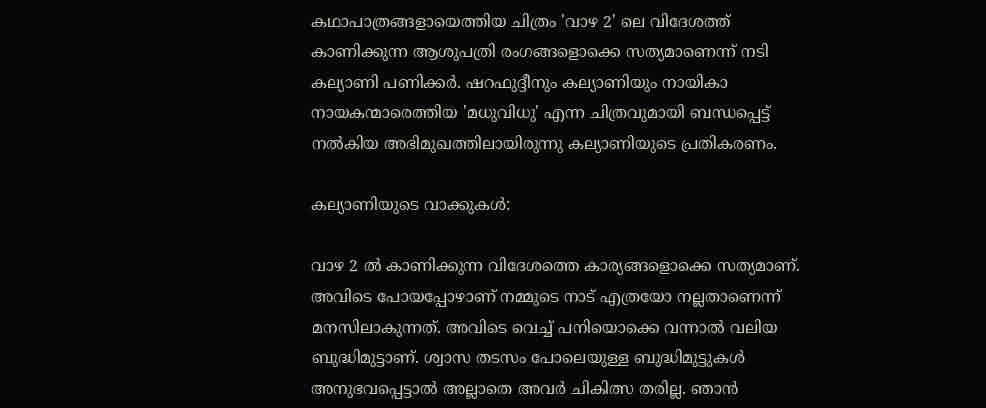കഥാപാത്രങ്ങളായെത്തിയ ചിത്രം 'വാഴ 2' ലെ വിദേശത്ത് കാണിക്കുന്ന ആശുപത്രി രംഗങ്ങളൊക്കെ സത്യമാണെന്ന് നടി കല്യാണി പണിക്കർ. ഷറഫുദ്ദീനും കല്യാണിയും നായികാ നായകന്മാരെത്തിയ 'മധുവിധു' എന്ന ചിത്രവുമായി ബന്ധപ്പെട്ട് നൽകിയ അഭിമുഖത്തിലായിരുന്നു കല്യാണിയുടെ പ്രതികരണം.

കല്യാണിയുടെ വാക്കുകൾ:

വാഴ 2 ൽ കാണിക്കുന്ന വിദേശത്തെ കാര്യങ്ങളൊക്കെ സത്യമാണ്. അവിടെ പോയപ്പോഴാണ് നമ്മുടെ നാട് എത്രയോ നല്ലതാണെന്ന് മനസിലാകുന്നത്. അവിടെ വെച്ച് പനിയൊക്കെ വന്നാൽ വലിയ ബുദ്ധിമുട്ടാണ്. ശ്വാസ തടസം പോലെയുള്ള ബുദ്ധിമുട്ടുകൾ അനുഭവപ്പെട്ടാൽ അല്ലാതെ അവർ ചികിത്സ തരില്ല. ഞാൻ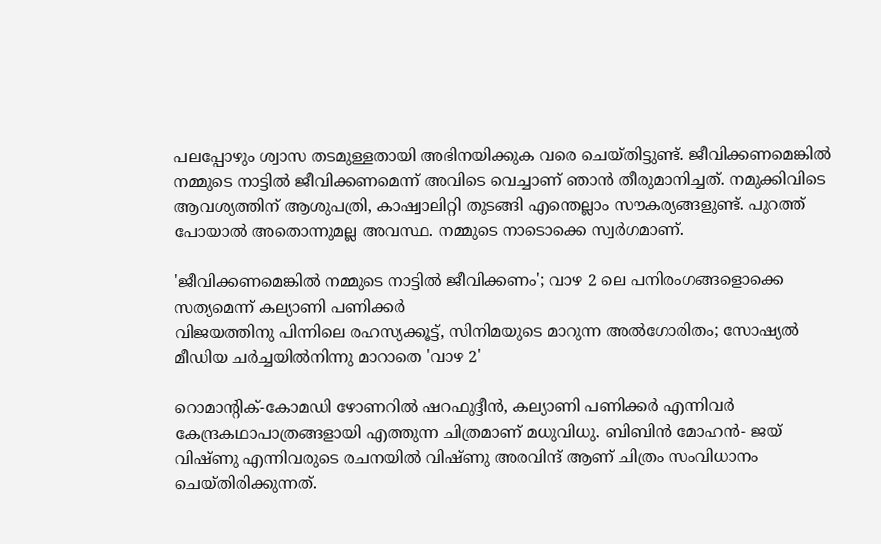പലപ്പോഴും ശ്വാസ തടമുള്ളതായി അഭിനയിക്കുക വരെ ചെയ്തിട്ടുണ്ട്. ജീവിക്കണമെങ്കിൽ നമ്മുടെ നാട്ടിൽ ജീവിക്കണമെന്ന് അവിടെ വെച്ചാണ് ഞാൻ തീരുമാനിച്ചത്. നമുക്കിവിടെ ആവശ്യത്തിന് ആശുപത്രി, കാഷ്വാലിറ്റി തുടങ്ങി എന്തെല്ലാം സൗകര്യങ്ങളുണ്ട്. പുറത്ത് പോയാൽ അതൊന്നുമല്ല അവസ്ഥ. നമ്മുടെ നാടൊക്കെ സ്വർഗമാണ്.

'ജീവിക്കണമെങ്കിൽ നമ്മുടെ നാട്ടിൽ ജീവിക്കണം'; വാഴ 2 ലെ പനിരംഗങ്ങളൊക്കെ സത്യമെന്ന് കല്യാണി പണിക്കർ
വിജയത്തിനു പിന്നിലെ രഹസ്യക്കൂട്ട്, സിനിമയുടെ മാറുന്ന അൽഗോരിതം; സോഷ്യൽ മീഡിയ ചർച്ചയിൽനിന്നു മാറാതെ 'വാഴ 2'

റൊമാന്റിക്-കോമഡി ഴോണറിൽ ഷറഫുദ്ദീൻ, കല്യാണി പണിക്കർ എന്നിവർ കേന്ദ്രകഥാപാത്രങ്ങളായി എത്തുന്ന ചിത്രമാണ് മധുവിധു. ബിബിൻ മോഹൻ- ജയ് വിഷ്ണു എന്നിവരുടെ രചനയിൽ വിഷ്ണു അരവിന്ദ് ആണ് ചിത്രം സംവിധാനം ചെയ്തിരിക്കുന്നത്.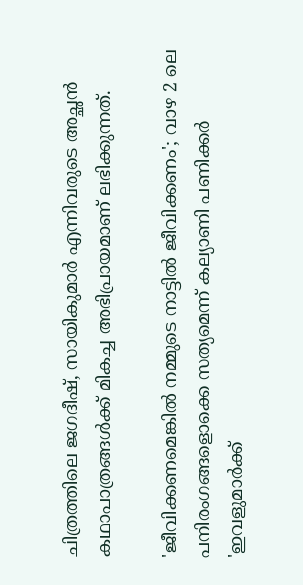ചിത്രത്തിലെ ജഗദീഷ്, സായികുമാർ എന്നിവരുടെ അച്ഛൻ കഥാപാത്രങ്ങൾക്ക് മികച്ച അഭിപ്രായമാണ് ലഭിക്കുന്നത്.

'ജീവിക്കണമെങ്കിൽ നമ്മുടെ നാട്ടിൽ ജീവിക്കണം'; വാഴ 2 ലെ പനിരംഗങ്ങളൊക്കെ സത്യമെന്ന് കല്യാണി പണിക്കർ
'ഇവളുമാർക്ക്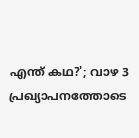എന്ത് കഥ?'; വാഴ 3 പ്രഖ്യാപനത്തോടെ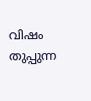വിഷം തുപ്പുന്ന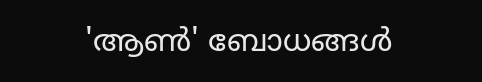'ആൺ' ബോധങ്ങൾ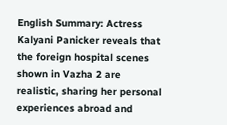English Summary: Actress Kalyani Panicker reveals that the foreign hospital scenes shown in Vazha 2 are realistic, sharing her personal experiences abroad and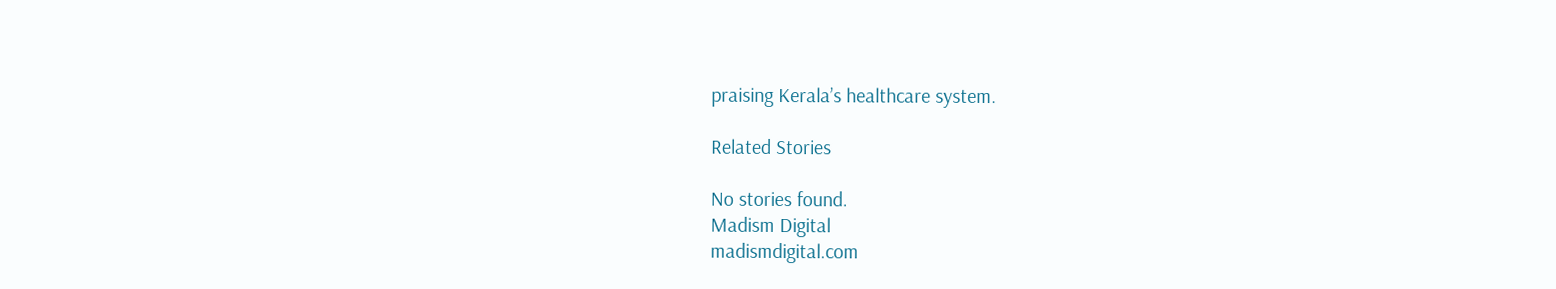praising Kerala’s healthcare system.

Related Stories

No stories found.
Madism Digital
madismdigital.com